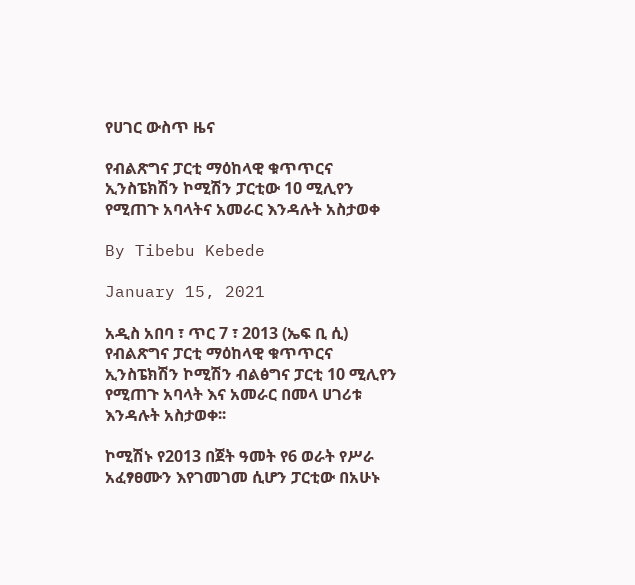የሀገር ውስጥ ዜና

የብልጽግና ፓርቲ ማዕከላዊ ቁጥጥርና ኢንስፔክሽን ኮሚሽን ፓርቲው 10 ሚሊየን የሚጠጉ አባላትና አመራር እንዳሉት አስታወቀ

By Tibebu Kebede

January 15, 2021

አዲስ አበባ ፣ ጥር 7 ፣ 2013 (ኤፍ ቢ ሲ) የብልጽግና ፓርቲ ማዕከላዊ ቁጥጥርና ኢንስፔክሽን ኮሚሽን ብልፅግና ፓርቲ 10 ሚሊየን የሚጠጉ አባላት እና አመራር በመላ ሀገሪቱ እንዳሉት አስታወቀ፡፡

ኮሚሽኑ የ2013 በጀት ዓመት የ6 ወራት የሥራ አፈፃፀሙን እየገመገመ ሲሆን ፓርቲው በአሁኑ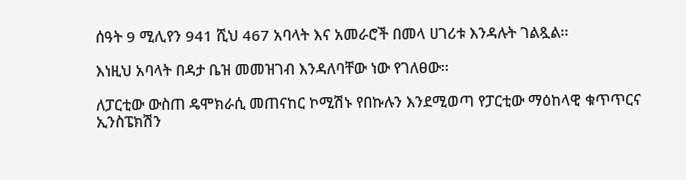ሰዓት 9 ሚሊየን 941 ሺህ 467 አባላት እና አመራሮች በመላ ሀገሪቱ እንዳሉት ገልጿል፡፡

እነዚህ አባላት በዳታ ቤዝ መመዝገብ እንዳለባቸው ነው የገለፀው፡፡

ለፓርቲው ውስጠ ዴሞክራሲ መጠናከር ኮሚሽኑ የበኩሉን እንደሚወጣ የፓርቲው ማዕከላዊ ቁጥጥርና ኢንስፔክሽን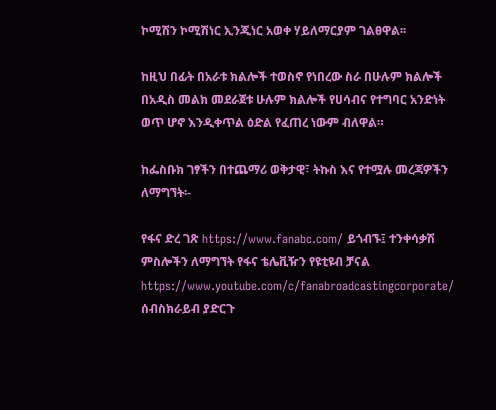ኮሚሽን ኮሚሽነር ኢንጂነር አወቀ ሃይለማርያም ገልፀዋል፡፡

ከዚህ በፊት በአራቱ ክልሎች ተወስኖ የነበረው ስራ በሁሉም ክልሎች በአዲስ መልክ መደራጀቱ ሁሉም ክልሎች የሀሳብና የተግባር አንድነት ወጥ ሆኖ እንዲቀጥል ዕድል የፈጠረ ነውም ብለዋል።

ከፌስቡክ ገፃችን በተጨማሪ ወቅታዊ፣ ትኩስ እና የተሟሉ መረጃዎችን ለማግኘት፡-

የፋና ድረ ገጽ https://www.fanabc.com/ ይጎብኙ፤ ተንቀሳቃሽ ምስሎችን ለማግኘት የፋና ቴሌቪዥን የዩቲዩብ ቻናል https://www.youtube.com/c/fanabroadcastingcorporate/ ሰብስክራይብ ያድርጉ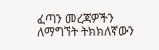ፈጣን መረጃዎችን ለማግኘት ትክክለኛውን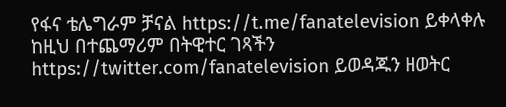የፋና ቴሌግራም ቻናል https://t.me/fanatelevision ይቀላቀሉ ከዚህ በተጨማሪም በትዊተር ገጻችን https://twitter.com/fanatelevision ይወዳጁን ዘወትር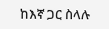ከእኛ ጋር ስላሉ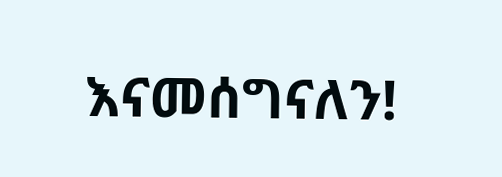እናመሰግናለን!